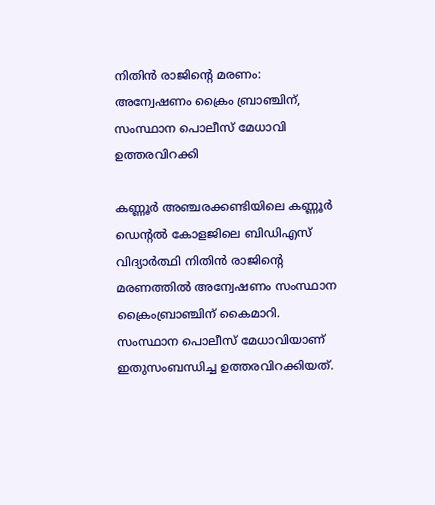നിതിന്‍ രാജിന്റെ മരണം: അന്വേഷണം ക്രൈം ബ്രാഞ്ചിന്, സംസ്ഥാന പൊലീസ് മേധാവി ഉത്തരവിറക്കി

കണ്ണൂര്‍ അഞ്ചരക്കണ്ടിയിലെ കണ്ണൂര്‍ ഡെന്റല്‍ കോളജിലെ ബിഡിഎസ് വിദ്യാര്‍ത്ഥി നിതിന്‍ രാജിന്റെ മരണത്തില്‍ അന്വേഷണം സംസ്ഥാന ക്രൈംബ്രാഞ്ചിന് കൈമാറി. സംസ്ഥാന പൊലീസ് മേധാവിയാണ് ഇതുസംബന്ധിച്ച ഉത്തരവിറക്കിയത്.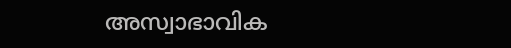അസ്വാഭാവിക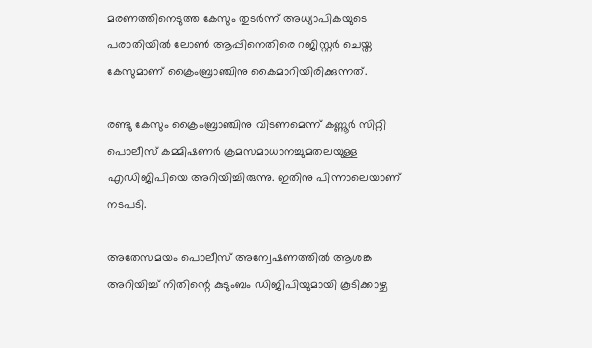മരണത്തിനെടുത്ത കേസും തുടര്‍ന്ന് അധ്യാപികയുടെ പരാതിയില്‍ ലോണ്‍ ആപ്പിനെതിരെ റജിസ്റ്റര്‍ ചെയ്ത കേസുമാണ് ക്രൈംബ്രാഞ്ചിനു കൈമാറിയിരിക്കുന്നത്.

രണ്ടു കേസും ക്രൈംബ്രാഞ്ചിനു വിടണമെന്ന് കണ്ണൂര്‍ സിറ്റി പൊലീസ് കമ്മിഷണര്‍ ക്രമസമാധാനച്ചുമതലയുള്ള എഡിജിപിയെ അറിയിച്ചിരുന്നു. ഇതിനു പിന്നാലെയാണ് നടപടി.

അതേസമയം പൊലീസ് അന്വേഷണത്തില്‍ ആശങ്ക അറിയിച്ച് നിതിന്റെ കുടുംബം ഡിജിപിയുമായി കൂടിക്കാഴ്ച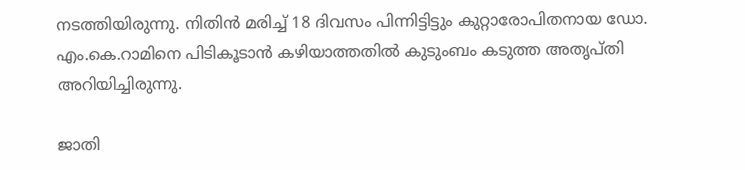നടത്തിയിരുന്നു. നിതിന്‍ മരിച്ച് 18 ദിവസം പിന്നിട്ടിട്ടും കുറ്റാരോപിതനായ ഡോ. എം.കെ.റാമിനെ പിടികൂടാന്‍ കഴിയാത്തതില്‍ കുടുംബം കടുത്ത അതൃപ്തി അറിയിച്ചിരുന്നു.

ജാതി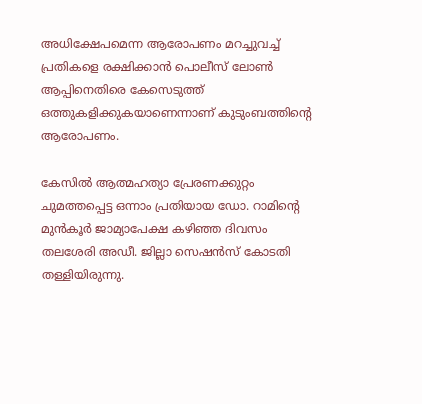അധിക്ഷേപമെന്ന ആരോപണം മറച്ചുവച്ച് പ്രതികളെ രക്ഷിക്കാന്‍ പൊലീസ് ലോണ്‍ ആപ്പിനെതിരെ കേസെടുത്ത് ഒത്തുകളിക്കുകയാണെന്നാണ് കുടുംബത്തിന്റെ ആരോപണം.

കേസില്‍ ആത്മഹത്യാ പ്രേരണക്കുറ്റം ചുമത്തപ്പെട്ട ഒന്നാം പ്രതിയായ ഡോ. റാമിന്റെ മുന്‍കൂര്‍ ജാമ്യാപേക്ഷ കഴിഞ്ഞ ദിവസം തലശേരി അഡീ. ജില്ലാ സെഷന്‍സ് കോടതി തള്ളിയിരുന്നു.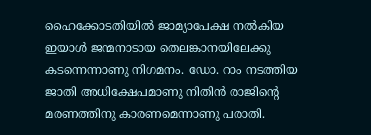ഹൈക്കോടതിയില്‍ ജാമ്യാപേക്ഷ നല്‍കിയ ഇയാള്‍ ജന്മനാടായ തെലങ്കാനയിലേക്കു കടന്നെന്നാണു നിഗമനം. ഡോ. റാം നടത്തിയ ജാതി അധിക്ഷേപമാണു നിതിന്‍ രാജിന്റെ മരണത്തിനു കാരണമെന്നാണു പരാതി.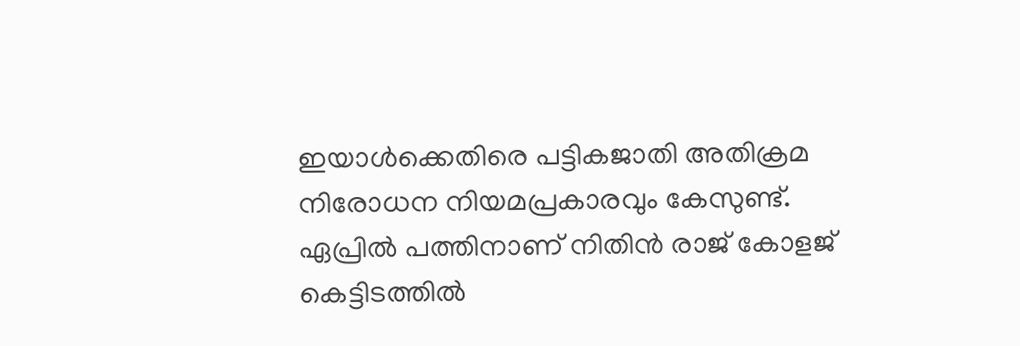ഇയാള്‍ക്കെതിരെ പട്ടികജാതി അതിക്രമ നിരോധന നിയമപ്രകാരവും കേസുണ്ട്. ഏപ്രില്‍ പത്തിനാണ് നിതിന്‍ രാജ് കോളജ് കെട്ടിടത്തില്‍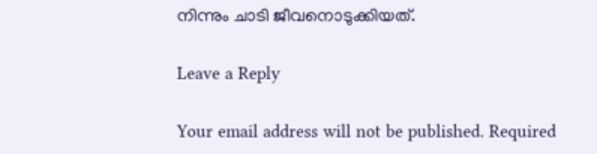നിന്നും ചാടി ജീവനൊടുക്കിയത്.

Leave a Reply

Your email address will not be published. Required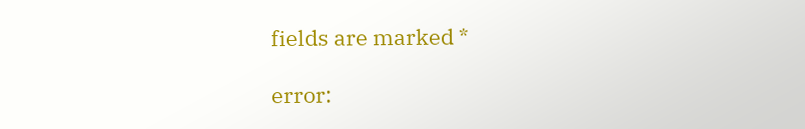fields are marked *

error: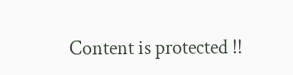Content is protected !!